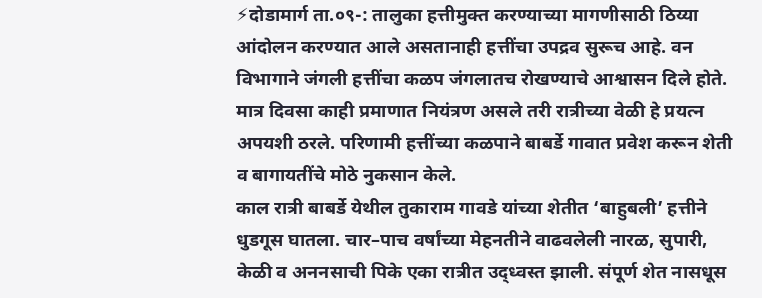⚡दोडामार्ग ता.०९-: तालुका हत्तीमुक्त करण्याच्या मागणीसाठी ठिय्या आंदोलन करण्यात आले असतानाही हत्तींचा उपद्रव सुरूच आहे. वन विभागाने जंगली हत्तींचा कळप जंगलातच रोखण्याचे आश्वासन दिले होते. मात्र दिवसा काही प्रमाणात नियंत्रण असले तरी रात्रीच्या वेळी हे प्रयत्न अपयशी ठरले. परिणामी हत्तींच्या कळपाने बाबर्डे गावात प्रवेश करून शेती व बागायतींचे मोठे नुकसान केले.
काल रात्री बाबर्डे येथील तुकाराम गावडे यांच्या शेतीत ‘बाहुबली’ हत्तीने धुडगूस घातला. चार–पाच वर्षांच्या मेहनतीने वाढवलेली नारळ, सुपारी, केळी व अननसाची पिके एका रात्रीत उद्ध्वस्त झाली. संपूर्ण शेत नासधूस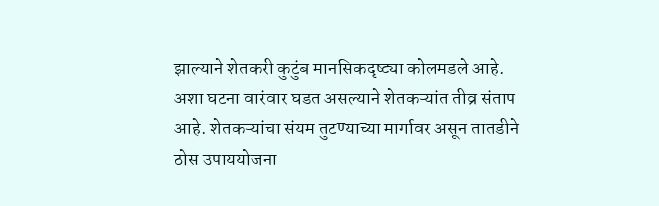झाल्याने शेतकरी कुटुंब मानसिकदृष्ट्या कोलमडले आहे.
अशा घटना वारंवार घडत असल्याने शेतकऱ्यांत तीव्र संताप आहे. शेतकऱ्यांचा संयम तुटण्याच्या मार्गावर असून तातडीने ठोस उपाययोजना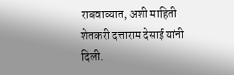राबवाव्यात, अशी माहिती शेतकरी दत्ताराम देसाई यांनी दिली.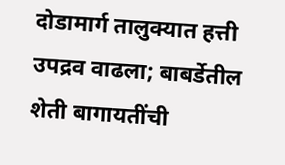दोडामार्ग तालुक्यात हत्ती उपद्रव वाढला; बाबर्डेतील शेती बागायतींची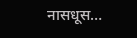नासधूस…